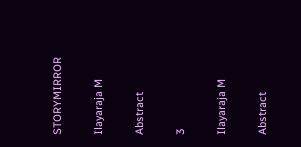STORYMIRROR

Ilayaraja M

Abstract

3

Ilayaraja M

Abstract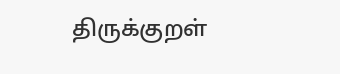திருக்குறள்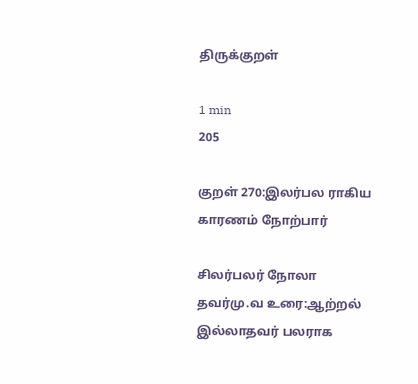திருக்குறள்

1 min
205

குறள் 270:இலர்பல ராகிய காரணம் நோற்பார்

சிலர்பலர் நோலா தவர்மு.வ உரை:ஆற்றல் இல்லாதவர் பலராக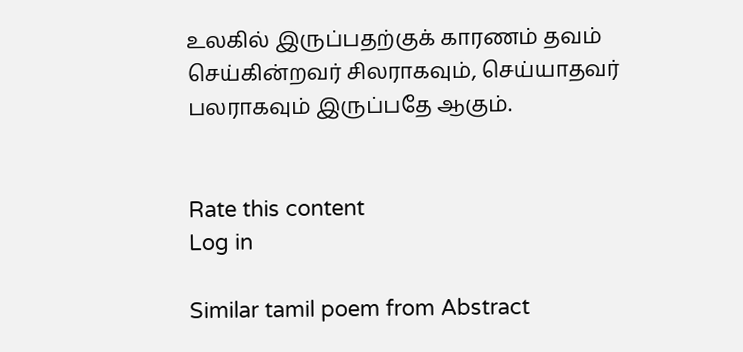உலகில் இருப்பதற்குக் காரணம் தவம் செய்கின்றவர் சிலராகவும், செய்யாதவர் பலராகவும் இருப்பதே ஆகும்.


Rate this content
Log in

Similar tamil poem from Abstract